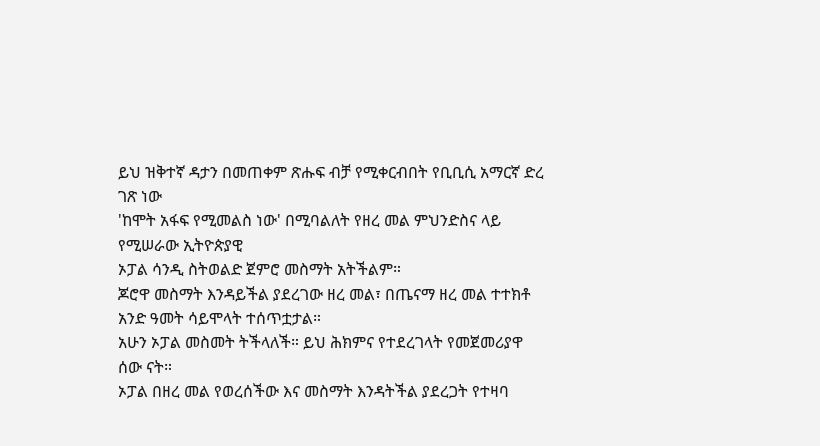ይህ ዝቅተኛ ዳታን በመጠቀም ጽሑፍ ብቻ የሚቀርብበት የቢቢሲ አማርኛ ድረ ገጽ ነው
'ከሞት አፋፍ የሚመልስ ነው' በሚባልለት የዘረ መል ምህንድስና ላይ የሚሠራው ኢትዮጵያዊ
ኦፓል ሳንዲ ስትወልድ ጀምሮ መስማት አትችልም።
ጆሮዋ መስማት እንዳይችል ያደረገው ዘረ መል፣ በጤናማ ዘረ መል ተተክቶ አንድ ዓመት ሳይሞላት ተሰጥቷታል።
አሁን ኦፓል መስመት ትችላለች። ይህ ሕክምና የተደረገላት የመጀመሪያዋ ሰው ናት።
ኦፓል በዘረ መል የወረሰችው እና መስማት እንዳትችል ያደረጋት የተዛባ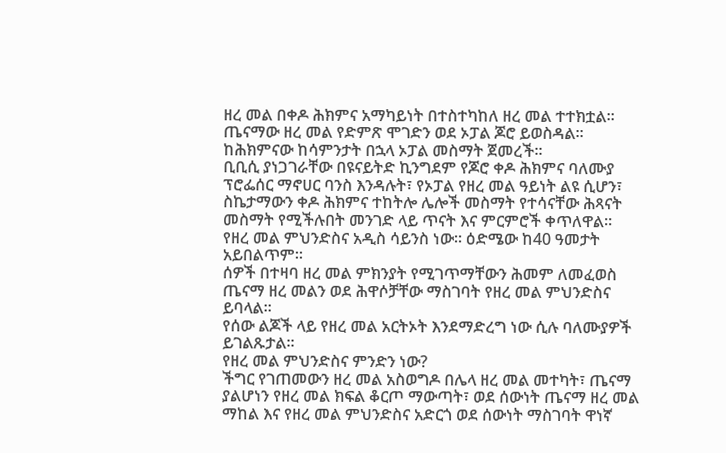ዘረ መል በቀዶ ሕክምና አማካይነት በተስተካከለ ዘረ መል ተተክቷል።
ጤናማው ዘረ መል የድምጽ ሞገድን ወደ ኦፓል ጆሮ ይወስዳል። ከሕክምናው ከሳምንታት በኋላ ኦፓል መስማት ጀመረች።
ቢቢሲ ያነጋገራቸው በዩናይትድ ኪንግደም የጆሮ ቀዶ ሕክምና ባለሙያ ፕሮፌሰር ማኖሀር ባንስ እንዳሉት፣ የኦፓል የዘረ መል ዓይነት ልዩ ሲሆን፣ ስኬታማውን ቀዶ ሕክምና ተከትሎ ሌሎች መስማት የተሳናቸው ሕጻናት መስማት የሚችሉበት መንገድ ላይ ጥናት እና ምርምሮች ቀጥለዋል።
የዘረ መል ምህንድስና አዲስ ሳይንስ ነው። ዕድሜው ከ40 ዓመታት አይበልጥም።
ሰዎች በተዛባ ዘረ መል ምክንያት የሚገጥማቸውን ሕመም ለመፈወስ ጤናማ ዘረ መልን ወደ ሕዋሶቻቸው ማስገባት የዘረ መል ምህንድስና ይባላል።
የሰው ልጆች ላይ የዘረ መል አርትኦት እንደማድረግ ነው ሲሉ ባለሙያዎች ይገልጹታል።
የዘረ መል ምህንድስና ምንድን ነው?
ችግር የገጠመውን ዘረ መል አስወግዶ በሌላ ዘረ መል መተካት፣ ጤናማ ያልሆነን የዘረ መል ክፍል ቆርጦ ማውጣት፣ ወደ ሰውነት ጤናማ ዘረ መል ማከል እና የዘረ መል ምህንድስና አድርጎ ወደ ሰውነት ማስገባት ዋነኛ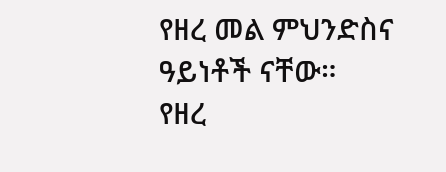የዘረ መል ምህንድስና ዓይነቶች ናቸው።
የዘረ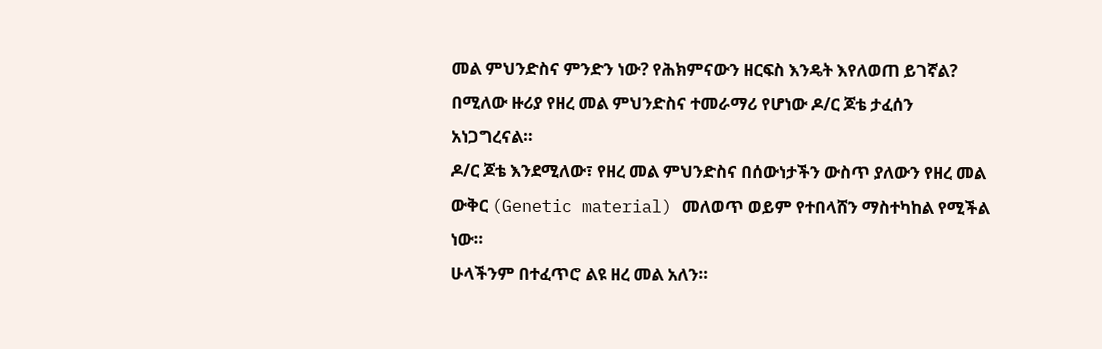መል ምህንድስና ምንድን ነው? የሕክምናውን ዘርፍስ እንዴት እየለወጠ ይገኛል? በሚለው ዙሪያ የዘረ መል ምህንድስና ተመራማሪ የሆነው ዶ/ር ጆቴ ታፈሰን አነጋግረናል።
ዶ/ር ጆቴ እንደሚለው፣ የዘረ መል ምህንድስና በሰውነታችን ውስጥ ያለውን የዘረ መል ውቅር (Genetic material) መለወጥ ወይም የተበላሸን ማስተካከል የሚችል ነው።
ሁላችንም በተፈጥሮ ልዩ ዘረ መል አለን።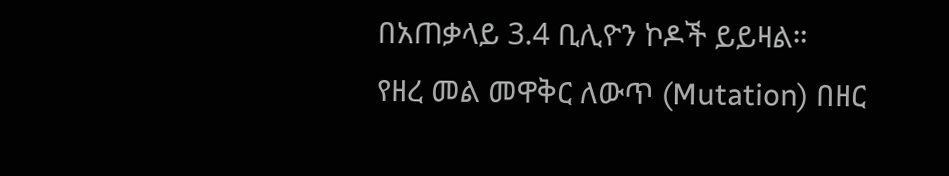በአጠቃላይ 3.4 ቢሊዮን ኮዶች ይይዛል።
የዘረ መል መዋቅር ለውጥ (Mutation) በዘር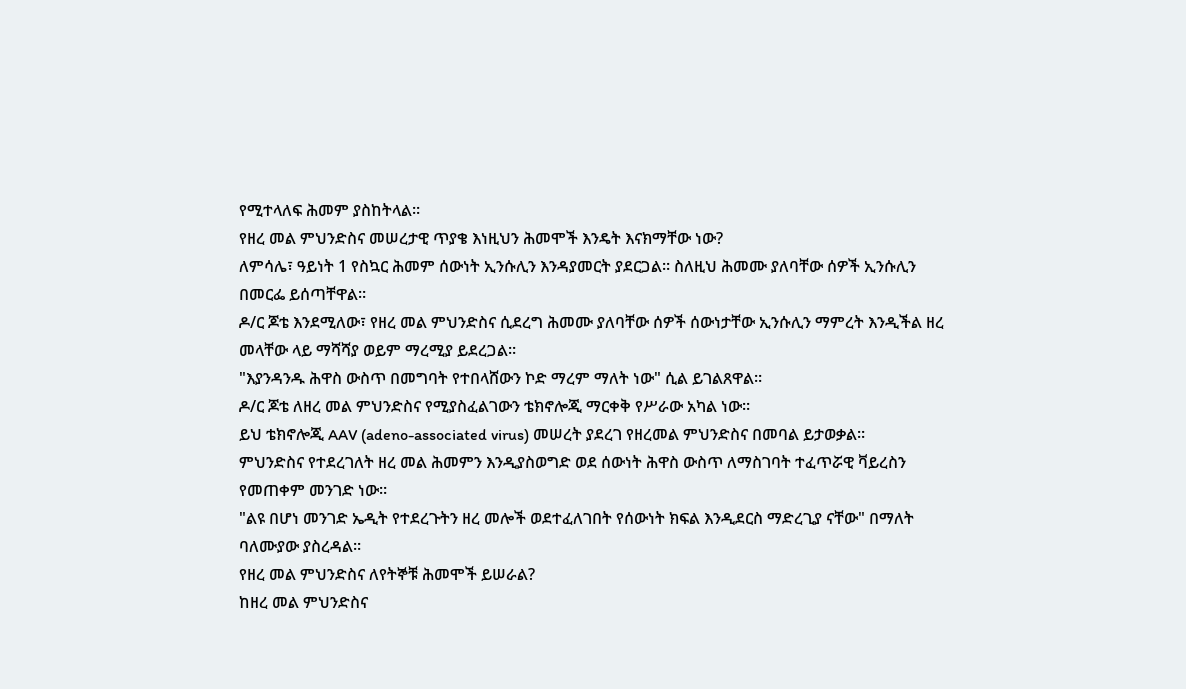የሚተላለፍ ሕመም ያስከትላል።
የዘረ መል ምህንድስና መሠረታዊ ጥያቄ እነዚህን ሕመሞች እንዴት እናክማቸው ነው?
ለምሳሌ፣ ዓይነት 1 የስኳር ሕመም ሰውነት ኢንሱሊን እንዳያመርት ያደርጋል። ስለዚህ ሕመሙ ያለባቸው ሰዎች ኢንሱሊን በመርፌ ይሰጣቸዋል።
ዶ/ር ጆቴ እንደሚለው፣ የዘረ መል ምህንድስና ሲደረግ ሕመሙ ያለባቸው ሰዎች ሰውነታቸው ኢንሱሊን ማምረት እንዲችል ዘረ መላቸው ላይ ማሻሻያ ወይም ማረሚያ ይደረጋል።
"እያንዳንዱ ሕዋስ ውስጥ በመግባት የተበላሸውን ኮድ ማረም ማለት ነው" ሲል ይገልጸዋል።
ዶ/ር ጆቴ ለዘረ መል ምህንድስና የሚያስፈልገውን ቴክኖሎጂ ማርቀቅ የሥራው አካል ነው።
ይህ ቴክኖሎጂ AAV (adeno-associated virus) መሠረት ያደረገ የዘረመል ምህንድስና በመባል ይታወቃል።
ምህንድስና የተደረገለት ዘረ መል ሕመምን እንዲያስወግድ ወደ ሰውነት ሕዋስ ውስጥ ለማስገባት ተፈጥሯዊ ቫይረስን የመጠቀም መንገድ ነው።
"ልዩ በሆነ መንገድ ኤዲት የተደረጉትን ዘረ መሎች ወደተፈለገበት የሰውነት ክፍል እንዲደርስ ማድረጊያ ናቸው" በማለት ባለሙያው ያስረዳል።
የዘረ መል ምህንድስና ለየትኞቹ ሕመሞች ይሠራል?
ከዘረ መል ምህንድስና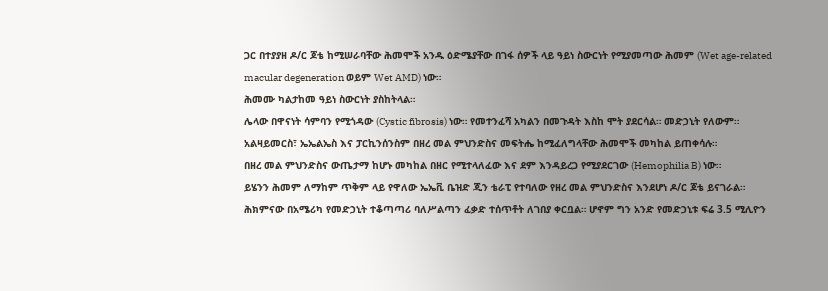ጋር በተያያዘ ዶ/ር ጆቴ ከሚሠራባቸው ሕመሞች አንዱ ዕድሜያቸው በገፋ ሰዎች ላይ ዓይነ ስውርነት የሚያመጣው ሕመም (Wet age-related macular degeneration ወይም Wet AMD) ነው።
ሕመሙ ካልታከመ ዓይነ ስውርነት ያስከትላል።
ሌላው በዋናነት ሳምባን የሚጎዳው (Cystic fibrosis) ነው። የመተንፈሻ አካልን በመጉዳት እስከ ሞት ያደርሳል። መድኃኒት የለውም።
አልዛይመርስ፣ ኤኤልኤስ እና ፓርኪንሰንስም በዘረ መል ምህንድስና መፍትሔ ከሚፈለግላቸው ሕመሞች መካከል ይጠቀሳሉ።
በዘረ መል ምህንድስና ውጤታማ ከሆኑ መካከል በዘር የሚተላለፈው እና ደም እንዳይረጋ የሚያደርገው (Hemophilia B) ነው።
ይሄንን ሕመም ለማከም ጥቅም ላይ የዋለው ኤኤቪ ቤዝድ ጂን ቴራፒ የተባለው የዘረ መል ምህንድስና እንደሆነ ዶ/ር ጆቴ ይናገራል።
ሕክምናው በአሜሪካ የመድኃኒት ተቆጣጣሪ ባለሥልጣን ፈቃድ ተሰጥቶት ለገበያ ቀርቧል። ሆኖም ግን አንድ የመድኃኒቱ ፍሬ 3.5 ሚሊዮን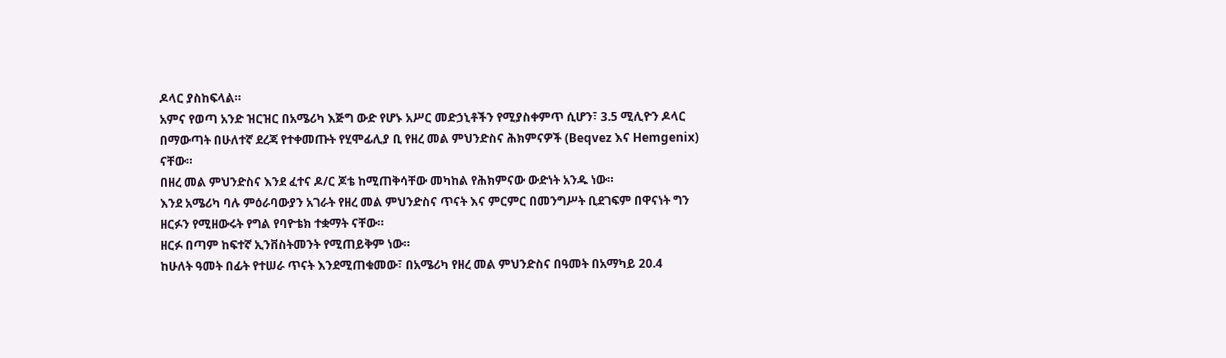ዶላር ያስከፍላል።
አምና የወጣ አንድ ዝርዝር በአሜሪካ እጅግ ውድ የሆኑ አሥር መድኃኒቶችን የሚያስቀምጥ ሲሆን፣ 3.5 ሚሊዮን ዶላር በማውጣት በሁለተኛ ደረጃ የተቀመጡት የሂሞፊሊያ ቢ የዘረ መል ምህንድስና ሕክምናዎች (Beqvez እና Hemgenix) ናቸው።
በዘረ መል ምህንድስና እንደ ፈተና ዶ/ር ጆቴ ከሚጠቅሳቸው መካከል የሕክምናው ውድነት አንዱ ነው።
እንደ አሜሪካ ባሉ ምዕራባውያን አገራት የዘረ መል ምህንድስና ጥናት እና ምርምር በመንግሥት ቢደገፍም በዋናነት ግን ዘርፉን የሚዘውሩት የግል የባዮቴክ ተቋማት ናቸው።
ዘርፉ በጣም ከፍተኛ ኢንቨስትመንት የሚጠይቅም ነው።
ከሁለት ዓመት በፊት የተሠራ ጥናት እንደሚጠቁመው፣ በአሜሪካ የዘረ መል ምህንድስና በዓመት በአማካይ 20.4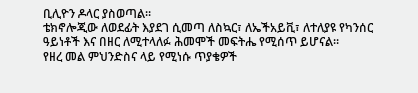ቢሊዮን ዶላር ያስወጣል።
ቴክኖሎጂው ለወደፊት እያደገ ሲመጣ ለስኳር፣ ለኤችአይቪ፣ ለተለያዩ የካንሰር ዓይነቶች እና በዘር ለሚተላለፉ ሕመሞች መፍትሔ የሚሰጥ ይሆናል።
የዘረ መል ምህንድስና ላይ የሚነሱ ጥያቄዎች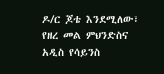ዶ/ር ጆቴ እንደሚለው፣ የዘረ መል ምህንድስና አዲስ የሳይንስ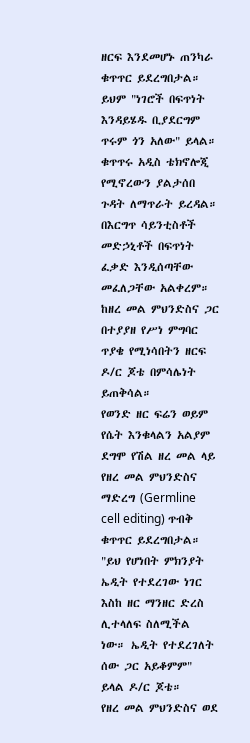ዘርፍ እንደመሆኑ ጠንካራ ቁጥጥር ይደረግበታል።
ይህም "ነገሮች በፍጥነት እንዳይሄዱ ቢያደርግም ጥሩም ጎን አለው" ይላል።
ቁጥጥሩ አዲስ ቴክኖሎጂ የሚኖረውን ያልታሰበ ጉዳት ለማጥራት ይረዳል። በእርግጥ ሳይንቲስቶች መድኃኒቶች በፍጥነት ፈቃድ እንዲሰጣቸው መፈለጋቸው አልቀረም።
ከዘረ መል ምህንድስና ጋር በተያያዘ የሥነ ምግባር ጥያቄ የሚነሳበትን ዘርፍ ዶ/ር ጆቴ በምሳሌነት ይጠቅሳል።
የወንድ ዘር ፍሬን ወይም የሴት እንቁላልን አልያም ደግሞ የሽል ዘረ መል ላይ የዘረ መል ምህንድስና ማድረግ (Germline cell editing) ጥብቅ ቁጥጥር ይደረግበታል።
"ይህ የሆነበት ምክንያት ኤዲት የተደረገው ነገር እስከ ዘር ማንዘር ድረስ ሊተላለፍ ስለሚችል ነው። ኤዲት የተደረገለት ሰው ጋር አይቆምም" ይላል ዶ/ር ጆቴ።
የዘረ መል ምህንድስና ወደ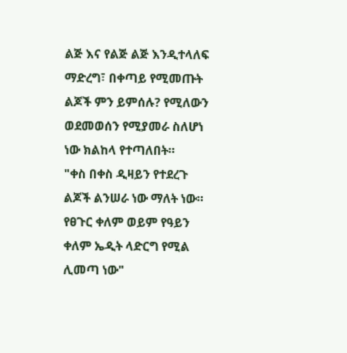ልጅ እና የልጅ ልጅ እንዲተላለፍ ማድረግ፣ በቀጣይ የሚመጡት ልጆች ምን ይምሰሉ? የሚለውን ወደመወሰን የሚያመራ ስለሆነ ነው ክልከላ የተጣለበት።
"ቀስ በቀስ ዲዛይን የተደረጉ ልጆች ልንሠራ ነው ማለት ነው። የፀጉር ቀለም ወይም የዓይን ቀለም ኤዲት ላድርግ የሚል ሊመጣ ነው"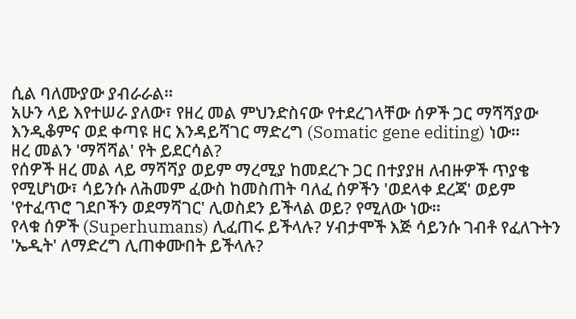ሲል ባለሙያው ያብራራል።
አሁን ላይ እየተሠራ ያለው፣ የዘረ መል ምህንድስናው የተደረገላቸው ሰዎች ጋር ማሻሻያው እንዲቆምና ወደ ቀጣዩ ዘር እንዳይሻገር ማድረግ (Somatic gene editing) ነው።
ዘረ መልን 'ማሻሻል' የት ይደርሳል?
የሰዎች ዘረ መል ላይ ማሻሻያ ወይም ማረሚያ ከመደረጉ ጋር በተያያዘ ለብዙዎች ጥያቄ የሚሆነው፣ ሳይንሱ ለሕመም ፈውስ ከመስጠት ባለፈ ሰዎችን 'ወደላቀ ደረጃ' ወይም 'የተፈጥሮ ገደቦችን ወደማሻገር' ሊወስደን ይችላል ወይ? የሚለው ነው።
የላቁ ሰዎች (Superhumans) ሊፈጠሩ ይችላሉ? ሃብታሞች እጅ ሳይንሱ ገብቶ የፈለጉትን 'ኤዲት' ለማድረግ ሊጠቀሙበት ይችላሉ?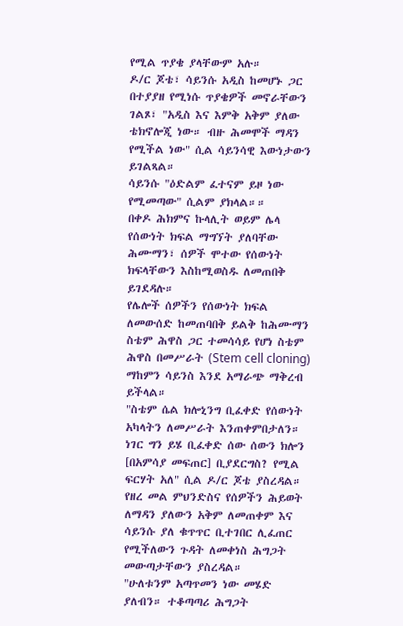የሚል ጥያቄ ያላቸውም አሉ።
ዶ/ር ጆቴ፣ ሳይንሱ አዲስ ከመሆኑ ጋር በተያያዘ የሚነሱ ጥያቄዎች መኖራቸውን ገልጾ፣ "አዲስ እና እምቅ አቅም ያለው ቴክኖሎጂ ነው። ብዙ ሕመሞች ማዳን የሚችል ነው" ሲል ሳይንሳዊ እውነታውን ይገልጻል።
ሳይንሱ "ዕድልም ፈተናም ይዞ ነው የሚመጣው" ሲልም ያክላል።።
በቀዶ ሕክምና ኩላሊት ወይም ሌላ የሰውነት ክፍል ማግኘት ያለባቸው ሕሙማን፣ ሰዎች ሞተው የሰውነት ክፍላቸውን እስከሚወስዱ ለመጠበቅ ይገደዳሉ።
የሌሎች ሰዎችን የሰውነት ክፍል ለመውሰድ ከመጠባበቅ ይልቅ ከሕሙማን ስቴም ሕዋስ ጋር ተመሳሳይ የሆነ ስቴም ሕዋስ በመሥራት (Stem cell cloning) ማከምን ሳይንስ እንደ አማራጭ ማቅረብ ይችላል።
"ስቴም ሴል ክሎኒንግ ቢፈቀድ የሰውነት አካላትን ለመሥራት እንጠቀምበታለን። ነገር ግን ይሄ ቢፈቀድ ሰው ሰውን ክሎን [በአምሳያ መፍጠር] ቢያደርግስ? የሚል ፍርሃት አለ" ሲል ዶ/ር ጆቴ ያስረዳል።
የዘረ መል ምህንድስና የሰዎችን ሕይወት ለማዳን ያለውን አቅም ለመጠቀም እና ሳይንሱ ያለ ቁጥጥር ቢተገበር ሊፈጠር የሚችለውን ጉዳት ለመቀነስ ሕግጋት መውጣታቸውን ያስረዳል።
"ሁለቱንም አጣጥመን ነው መሄድ ያለብን። ተቆጣጣሪ ሕግጋት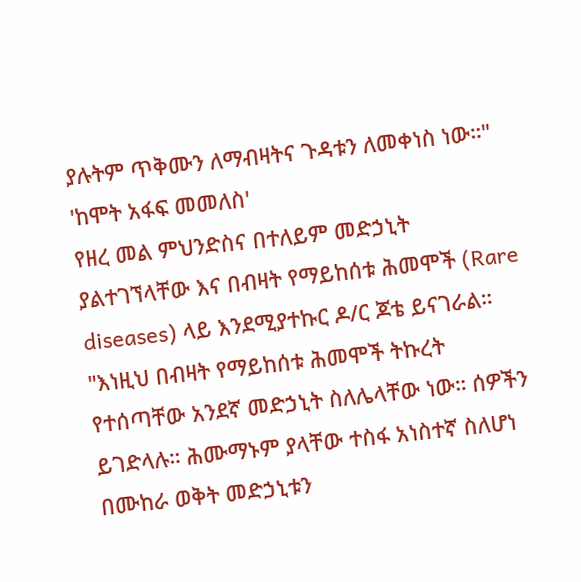ያሉትም ጥቅሙን ለማብዛትና ጉዳቱን ለመቀነስ ነው።"
'ከሞት አፋፍ መመለስ'
የዘረ መል ምህንድስና በተለይም መድኃኒት ያልተገኘላቸው እና በብዛት የማይከሰቱ ሕመሞች (Rare diseases) ላይ እንደሚያተኩር ዶ/ር ጆቴ ይናገራል።
"እነዚህ በብዛት የማይከሰቱ ሕመሞች ትኩረት የተሰጣቸው አንደኛ መድኃኒት ስለሌላቸው ነው። ሰዎችን ይገድላሉ። ሕሙማኑም ያላቸው ተስፋ አነስተኛ ስለሆነ በሙከራ ወቅት መድኃኒቱን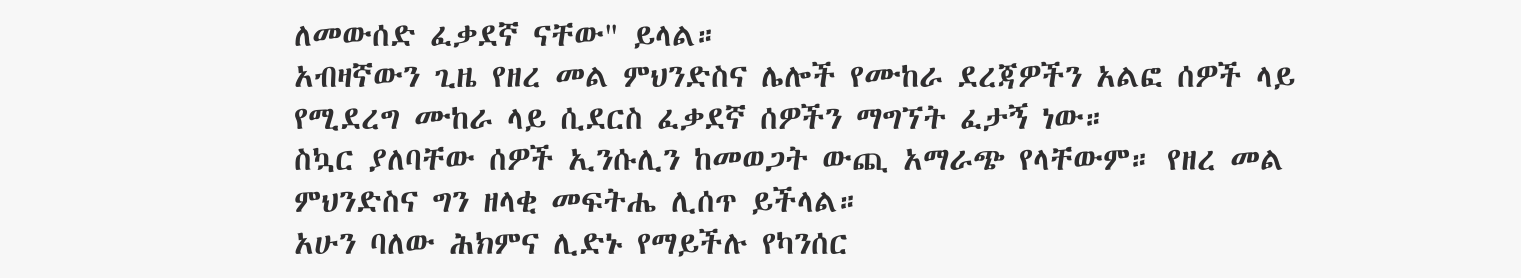ለመውሰድ ፈቃደኛ ናቸው" ይላል።
አብዛኛውን ጊዜ የዘረ መል ምህንድስና ሌሎች የሙከራ ደረጃዎችን አልፎ ሰዎች ላይ የሚደረግ ሙከራ ላይ ሲደርስ ፈቃደኛ ሰዎችን ማግኘት ፈታኝ ነው።
ስኳር ያለባቸው ሰዎች ኢንሱሊን ከመወጋት ውጪ አማራጭ የላቸውም። የዘረ መል ምህንድስና ግን ዘላቂ መፍትሔ ሊሰጥ ይችላል።
አሁን ባለው ሕክምና ሊድኑ የማይችሉ የካንሰር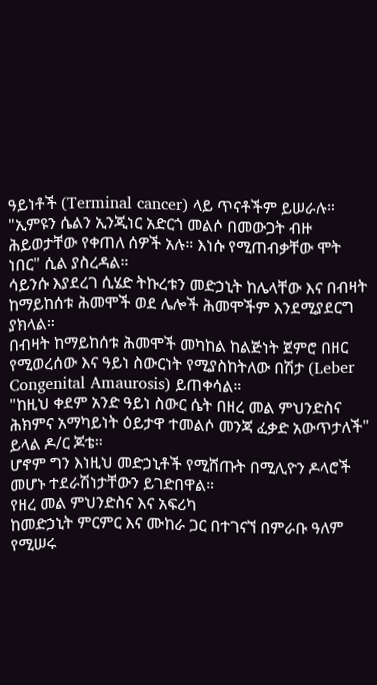ዓይነቶች (Terminal cancer) ላይ ጥናቶችም ይሠራሉ።
"ኢምዩን ሴልን ኢንጂነር አድርጎ መልሶ በመውጋት ብዙ ሕይወታቸው የቀጠለ ሰዎች አሉ። እነሱ የሚጠብቃቸው ሞት ነበር" ሲል ያስረዳል።
ሳይንሱ እያደረገ ሲሄድ ትኩረቱን መድኃኒት ከሌላቸው እና በብዛት ከማይከሰቱ ሕመሞች ወደ ሌሎች ሕመሞችም እንደሚያደርግ ያክላል።
በብዛት ከማይከሰቱ ሕመሞች መካከል ከልጅነት ጀምሮ በዘር የሚወረሰው እና ዓይነ ስውርነት የሚያስከትለው በሽታ (Leber Congenital Amaurosis) ይጠቀሳል።
"ከዚህ ቀደም አንድ ዓይነ ስውር ሴት በዘረ መል ምህንድስና ሕክምና አማካይነት ዕይታዋ ተመልሶ መንጃ ፈቃድ አውጥታለች" ይላል ዶ/ር ጆቴ።
ሆኖም ግን እነዚህ መድኃኒቶች የሚሸጡት በሚሊዮን ዶላሮች መሆኑ ተደራሽነታቸውን ይገድበዋል።
የዘረ መል ምህንድስና እና አፍሪካ
ከመድኃኒት ምርምር እና ሙከራ ጋር በተገናኘ በምራቡ ዓለም የሚሠሩ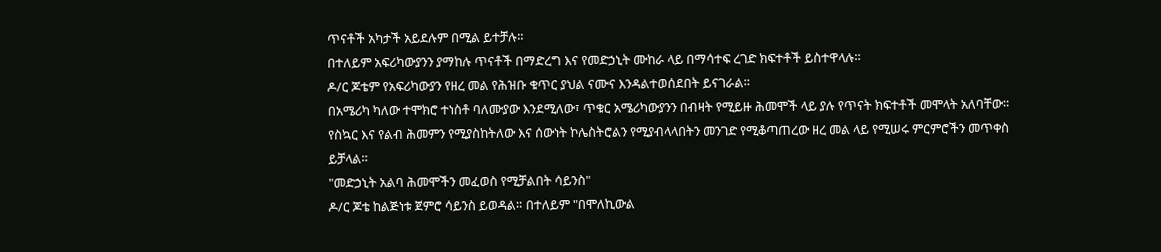ጥናቶች አካታች አይደሉም በሚል ይተቻሉ።
በተለይም አፍሪካውያንን ያማከሉ ጥናቶች በማድረግ እና የመድኃኒት ሙከራ ላይ በማሳተፍ ረገድ ክፍተቶች ይስተዋላሉ።
ዶ/ር ጆቴም የአፍሪካውያን የዘረ መል የሕዝቡ ቁጥር ያህል ናሙና እንዳልተወሰደበት ይናገራል።
በአሜሪካ ካለው ተሞክሮ ተነስቶ ባለሙያው እንደሚለው፣ ጥቁር አሜሪካውያንን በብዛት የሚይዙ ሕመሞች ላይ ያሉ የጥናት ክፍተቶች መሞላት አለባቸው።
የስኳር እና የልብ ሕመምን የሚያስከትለው እና ሰውነት ኮሌስትሮልን የሚያብላላበትን መንገድ የሚቆጣጠረው ዘረ መል ላይ የሚሠሩ ምርምሮችን መጥቀስ ይቻላል።
"መድኃኒት አልባ ሕመሞችን መፈወስ የሚቻልበት ሳይንስ"
ዶ/ር ጆቴ ከልጅነቱ ጀምሮ ሳይንስ ይወዳል። በተለይም "በሞለኪውል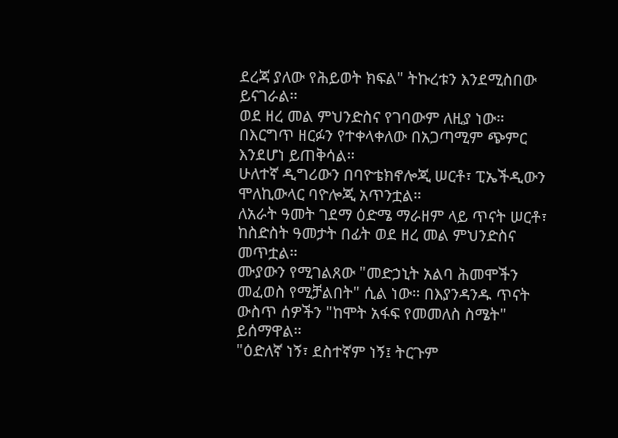ደረጃ ያለው የሕይወት ክፍል" ትኩረቱን እንደሚስበው ይናገራል።
ወደ ዘረ መል ምህንድስና የገባውም ለዚያ ነው። በእርግጥ ዘርፉን የተቀላቀለው በአጋጣሚም ጭምር እንደሆነ ይጠቅሳል።
ሁለተኛ ዲግሪውን በባዮቴክኖሎጂ ሠርቶ፣ ፒኤችዲውን ሞለኪውላር ባዮሎጂ አጥንቷል።
ለአራት ዓመት ገደማ ዕድሜ ማራዘም ላይ ጥናት ሠርቶ፣ ከስድስት ዓመታት በፊት ወደ ዘረ መል ምህንድስና መጥቷል።
ሙያውን የሚገልጸው "መድኃኒት አልባ ሕመሞችን መፈወስ የሚቻልበት" ሲል ነው። በእያንዳንዱ ጥናት ውስጥ ሰዎችን "ከሞት አፋፍ የመመለስ ስሜት" ይሰማዋል።
"ዕድለኛ ነኝ፣ ደስተኛም ነኝ፤ ትርጉም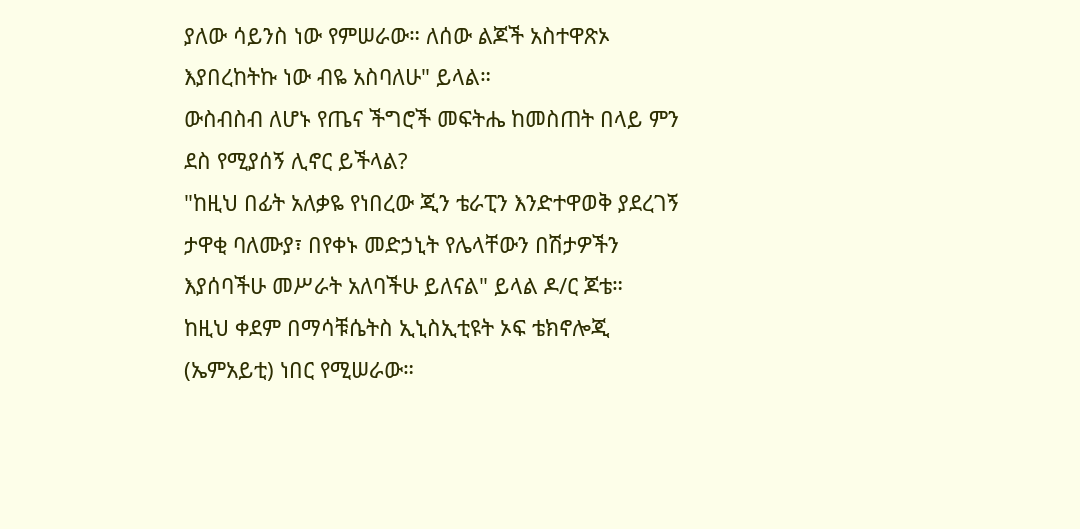ያለው ሳይንስ ነው የምሠራው። ለሰው ልጆች አስተዋጽኦ እያበረከትኩ ነው ብዬ አስባለሁ" ይላል።
ውስብስብ ለሆኑ የጤና ችግሮች መፍትሔ ከመስጠት በላይ ምን ደስ የሚያሰኝ ሊኖር ይችላል?
"ከዚህ በፊት አለቃዬ የነበረው ጂን ቴራፒን እንድተዋወቅ ያደረገኝ ታዋቂ ባለሙያ፣ በየቀኑ መድኃኒት የሌላቸውን በሽታዎችን እያሰባችሁ መሥራት አለባችሁ ይለናል" ይላል ዶ/ር ጆቴ።
ከዚህ ቀደም በማሳቹሴትስ ኢኒስኢቲዩት ኦፍ ቴክኖሎጂ (ኤምአይቲ) ነበር የሚሠራው።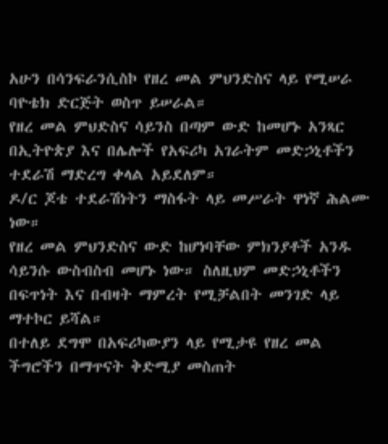አሁን በሳንፍራንሲስኮ የዘረ መል ምህንድስና ላይ የሚሠራ ባዮቴክ ድርጅት ወስጥ ይሠራል።
የዘረ መል ምህድስና ሳይንስ በጣም ውድ ከመሆኑ አንጻር በኢትዮጵያ እና በሌሎች የአፍሪካ አገራትም መድኃኒቶችን ተደራሽ ማድረግ ቀላል አይደለም።
ዶ/ር ጆቴ ተደራሽነትን ማስፋት ላይ መሥራት ዋነኛ ሕልሙ ነው።
የዘረ መል ምህንድስና ውድ ከሆነባቸው ምክንያቶች አንዱ ሳይንሱ ውስብስብ መሆኑ ነው። ስለዚህም መድኃኒቶችን በፍጥነት እና በብዛት ማምረት የሚቻልበት መንገድ ላይ ማተኮር ይሻል።
በተለይ ደግሞ በአፍሪካውያን ላይ የሚታዩ የዘረ መል ችግሮችን በማጥናት ቅድሚያ መስጠት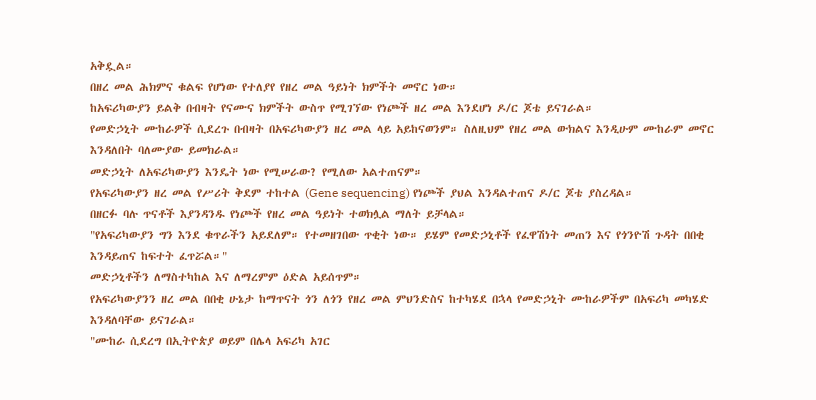አቅዷል።
በዘረ መል ሕክምና ቁልፍ የሆነው የተለያየ የዘረ መል ዓይነት ክምችት መኖር ነው።
ከአፍሪካውያን ይልቅ በብዛት የናሙና ክምችት ውስጥ የሚገኘው የነጮች ዘረ መል እንደሆነ ዶ/ር ጆቴ ይናገራል።
የመድኃኒት ሙከራዎች ሲደረጉ በብዛት በአፍሪካውያን ዘረ መል ላይ አይከናወንም። ስለዚህም የዘረ መል ውክልና እንዲሁም ሙከራም መኖር እንዳለበት ባለሙያው ይመክራል።
መድኃኒት ለአፍሪካውያን እንዴት ነው የሚሠራው? የሚለው አልተጠናም።
የአፍሪካውያን ዘረ መል የሥሪት ቅደም ተከተል (Gene sequencing) የነጮች ያህል እንዳልተጠና ዶ/ር ጆቴ ያስረዳል።
በዘርፉ ባሉ ጥናቶች እያንዳንዱ የነጮች የዘረ መል ዓይነት ተወክሏል ማለት ይቻላል።
"የአፍሪካውያን ግን እንደ ቁጥራችን አይደለም። የተመዘገበው ጥቂት ነው። ይሄም የመድኃኒቶች የፈዋሽነት መጠን እና የጎንዮሽ ጉዳት በበቂ እንዳይጠና ከፍተት ፈጥሯል።"
መድኃኒቶችን ለማስተካከል እና ለማረምም ዕድል አይሰጥም።
የአፍሪካውያንን ዘረ መል በበቂ ሁኔታ ከማጥናት ጎን ለጎን የዘረ መል ምህንድስና ከተካሄደ በኋላ የመድኃኒት ሙከራዎችም በአፍሪካ መካሄድ እንዳለባቸው ይናገራል።
"ሙከራ ሲደረግ በኢትዮጵያ ወይም በሌላ አፍሪካ አገር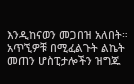እንዲከናወን መጋበዝ አለበት። አጥኚዎቹ በሚፈልጉት ልኬት መጠን ሆስፒታሎችን ዝግጁ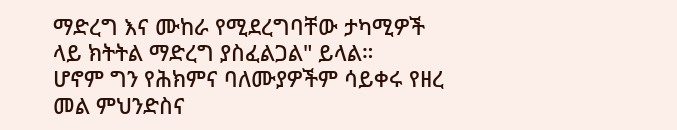ማድረግ እና ሙከራ የሚደረግባቸው ታካሚዎች ላይ ክትትል ማድረግ ያስፈልጋል" ይላል።
ሆኖም ግን የሕክምና ባለሙያዎችም ሳይቀሩ የዘረ መል ምህንድስና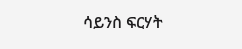ሳይንስ ፍርሃት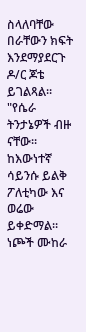ስላለባቸው በራቸውን ክፍት እንደማያደርጉ ዶ/ር ጆቴ ይገልጻል።
"የሴራ ትንታኔዎች ብዙ ናቸው። ከእውነተኛ ሳይንሱ ይልቅ ፖለቲካው እና ወሬው ይቀድማል። ነጮች ሙከራ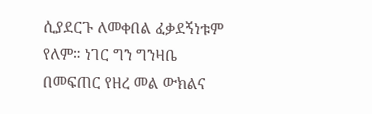ሲያደርጉ ለመቀበል ፈቃደኝነቱም የለም። ነገር ግን ግንዛቤ በመፍጠር የዘረ መል ውክልና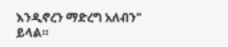እንዲኖረን ማድረግ አለብን" ይላል።